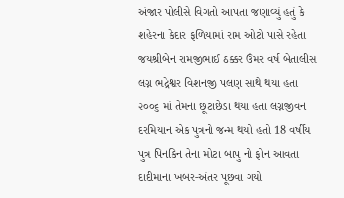અંજાર પોલીસે વિગતો આપતા જણાવ્યું હતું કે શહેરના કેદાર ફળિયામાં રામ ઓટો પાસે રહેતા જયશ્રીબેન રામજીભાઈ ઠક્કર ઉંમર વર્ષ બેતાલીસ લગ્ન ભદ્રેશ્વર વિશનજી પલણ સાથે થયા હતા ૨૦૦૬ માં તેમના છૂટાછેડા થયા હતા લગ્નજીવન દરમિયાન એક પુત્રનો જન્મ થયો હતો 18 વર્ષીય પુત્ર પિનકિન તેના મોટા બાપુ નો ફોન આવતા દાદીમાના ખબર-અંતર પૂછવા ગયો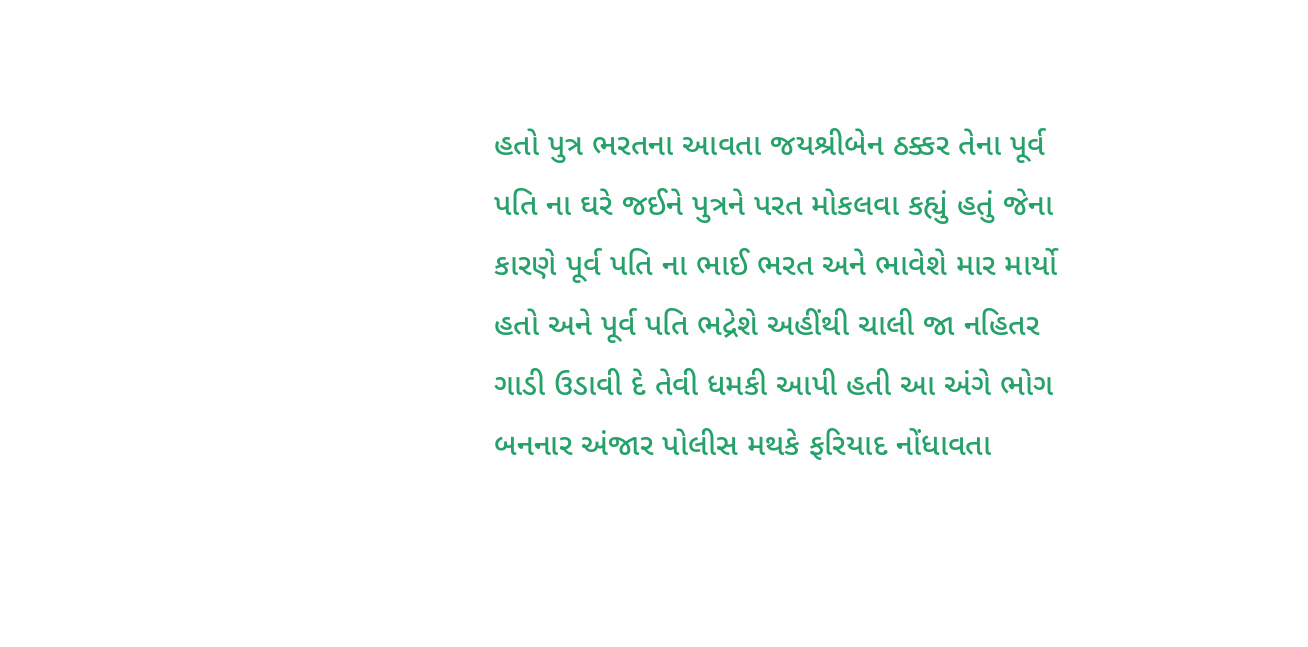હતો પુત્ર ભરતના આવતા જયશ્રીબેન ઠક્કર તેના પૂર્વ પતિ ના ઘરે જઈને પુત્રને પરત મોકલવા કહ્યું હતું જેના કારણે પૂર્વ પતિ ના ભાઈ ભરત અને ભાવેશે માર માર્યો હતો અને પૂર્વ પતિ ભદ્રેશે અહીંથી ચાલી જા નહિતર ગાડી ઉડાવી દે તેવી ધમકી આપી હતી આ અંગે ભોગ બનનાર અંજાર પોલીસ મથકે ફરિયાદ નોંધાવતા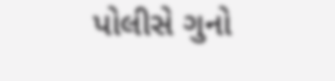પોલીસે ગુનો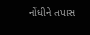નોંધીને તપાસ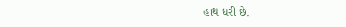હાથ ધરી છે.